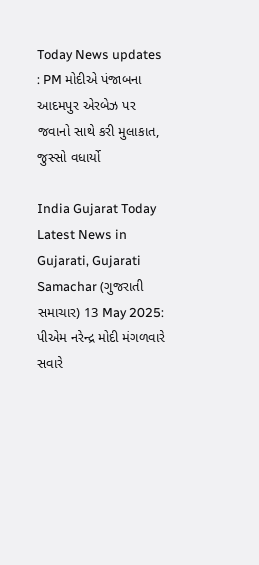Today News updates : PM મોદીએ પંજાબના આદમપુર એરબેઝ પર જવાનો સાથે કરી મુલાકાત, જુસ્સો વધાર્યો

India Gujarat Today Latest News in Gujarati, Gujarati Samachar (ગુજરાતી સમાચાર) 13 May 2025: પીએમ નરેન્દ્ર મોદી મંગળવારે સવારે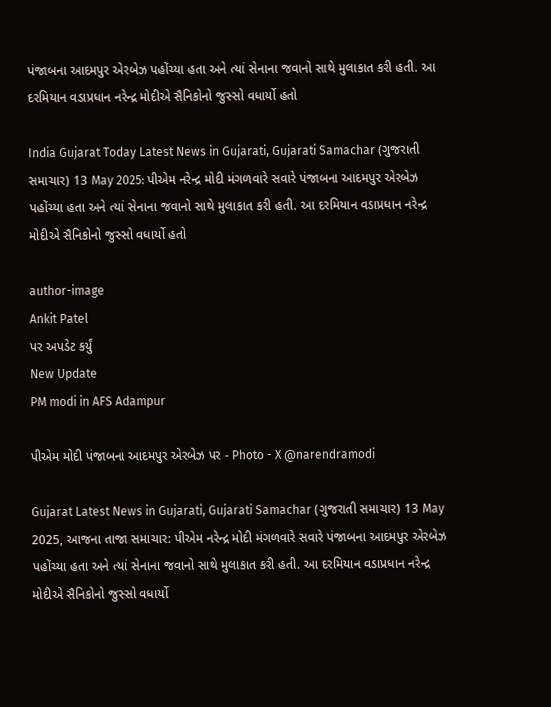પંજાબના આદમપુર એરબેઝ પહોંચ્યા હતા અને ત્યાં સેનાના જવાનો સાથે મુલાકાત કરી હતી. આ દરમિયાન વડાપ્રધાન નરેન્દ્ર મોદીએ સૈનિકોનો જુસ્સો વધાર્યો હતો

India Gujarat Today Latest News in Gujarati, Gujarati Samachar (ગુજરાતી સમાચાર) 13 May 2025: પીએમ નરેન્દ્ર મોદી મંગળવારે સવારે પંજાબના આદમપુર એરબેઝ પહોંચ્યા હતા અને ત્યાં સેનાના જવાનો સાથે મુલાકાત કરી હતી. આ દરમિયાન વડાપ્રધાન નરેન્દ્ર મોદીએ સૈનિકોનો જુસ્સો વધાર્યો હતો

author-image
Ankit Patel
પર અપડેટ કર્યું
New Update
PM modi in AFS Adampur

પીએમ મોદી પંજાબના આદમપુર એરબેઝ પર - Photo - X @narendramodi

Gujarat Latest News in Gujarati, Gujarati Samachar (ગુજરાતી સમાચાર) 13 May 2025, આજના તાજા સમાચાર: પીએમ નરેન્દ્ર મોદી મંગળવારે સવારે પંજાબના આદમપુર એરબેઝ પહોંચ્યા હતા અને ત્યાં સેનાના જવાનો સાથે મુલાકાત કરી હતી. આ દરમિયાન વડાપ્રધાન નરેન્દ્ર મોદીએ સૈનિકોનો જુસ્સો વધાર્યો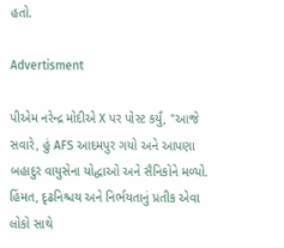હતો.

Advertisment

પીએમ નરેન્દ્ર મોદીએ X પર પોસ્ટ કર્યું, "આજે સવારે, હું AFS આદમપુર ગયો અને આપણા બહાદુર વાયુસેના યોદ્ધાઓ અને સૈનિકોને મળ્યો. હિંમત, દૃઢનિશ્ચય અને નિર્ભયતાનું પ્રતીક એવા લોકો સાથે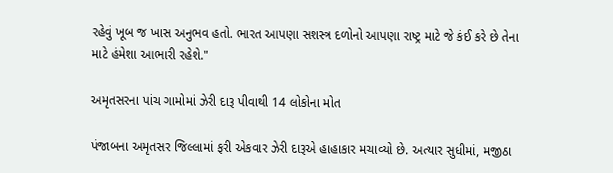રહેવું ખૂબ જ ખાસ અનુભવ હતો. ભારત આપણા સશસ્ત્ર દળોનો આપણા રાષ્ટ્ર માટે જે કંઈ કરે છે તેના માટે હંમેશા આભારી રહેશે."

અમૃતસરના પાંચ ગામોમાં ઝેરી દારૂ પીવાથી 14 લોકોના મોત

પંજાબના અમૃતસર જિલ્લામાં ફરી એકવાર ઝેરી દારૂએ હાહાકાર મચાવ્યો છે. અત્યાર સુધીમાં, મજીઠા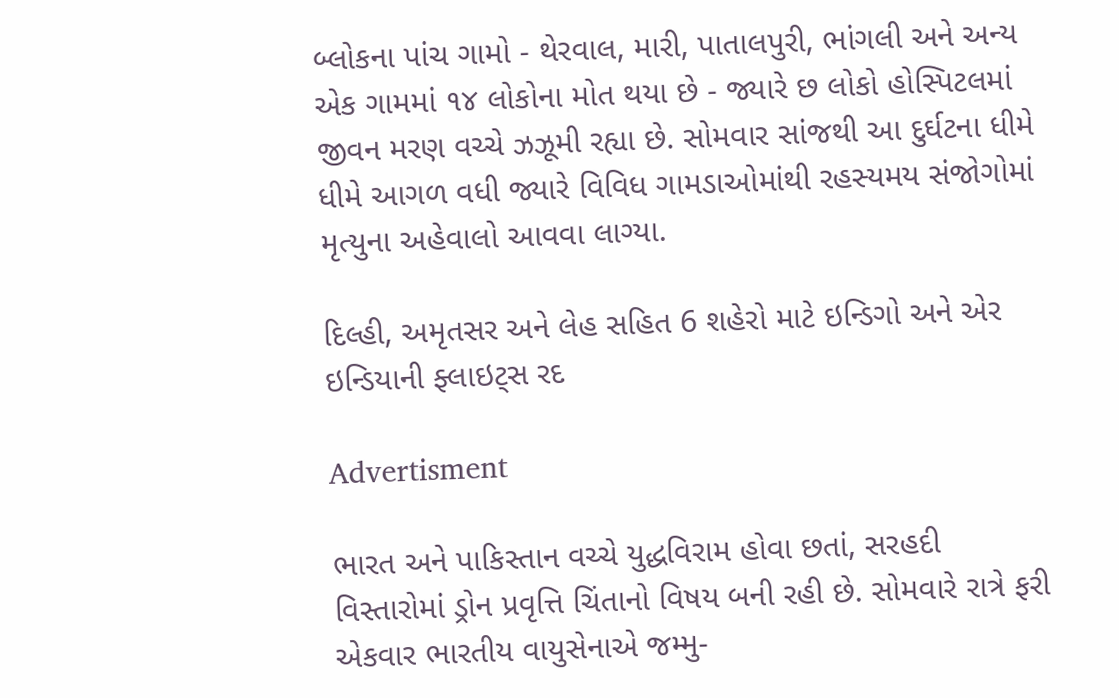બ્લોકના પાંચ ગામો - થેરવાલ, મારી, પાતાલપુરી, ભાંગલી અને અન્ય એક ગામમાં ૧૪ લોકોના મોત થયા છે - જ્યારે છ લોકો હોસ્પિટલમાં જીવન મરણ વચ્ચે ઝઝૂમી રહ્યા છે. સોમવાર સાંજથી આ દુર્ઘટના ધીમે ધીમે આગળ વધી જ્યારે વિવિધ ગામડાઓમાંથી રહસ્યમય સંજોગોમાં મૃત્યુના અહેવાલો આવવા લાગ્યા.

દિલ્હી, અમૃતસર અને લેહ સહિત 6 શહેરો માટે ઇન્ડિગો અને એર ઇન્ડિયાની ફ્લાઇટ્સ રદ

Advertisment

ભારત અને પાકિસ્તાન વચ્ચે યુદ્ધવિરામ હોવા છતાં, સરહદી વિસ્તારોમાં ડ્રોન પ્રવૃત્તિ ચિંતાનો વિષય બની રહી છે. સોમવારે રાત્રે ફરી એકવાર ભારતીય વાયુસેનાએ જમ્મુ-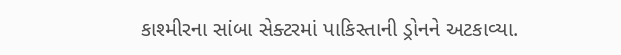કાશ્મીરના સાંબા સેક્ટરમાં પાકિસ્તાની ડ્રોનને અટકાવ્યા.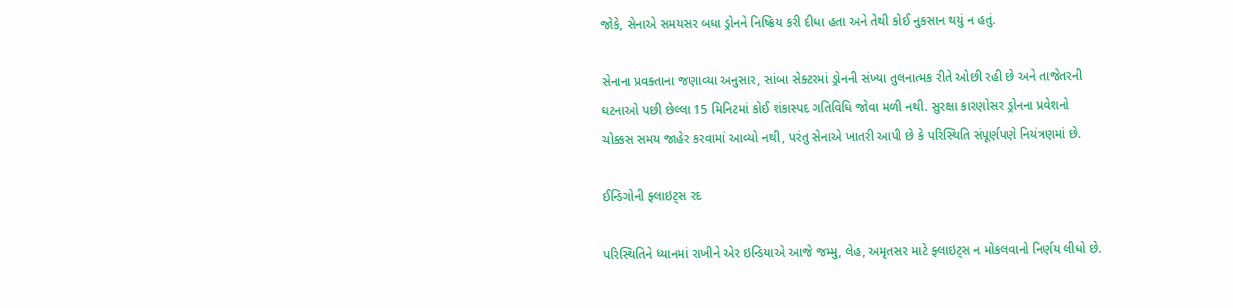જોકે, સેનાએ સમયસર બધા ડ્રોનને નિષ્ક્રિય કરી દીધા હતા અને તેથી કોઈ નુકસાન થયું ન હતું.

સેનાના પ્રવક્તાના જણાવ્યા અનુસાર, સાંબા સેક્ટરમાં ડ્રોનની સંખ્યા તુલનાત્મક રીતે ઓછી રહી છે અને તાજેતરની ઘટનાઓ પછી છેલ્લા 15 મિનિટમાં કોઈ શંકાસ્પદ ગતિવિધિ જોવા મળી નથી. સુરક્ષા કારણોસર ડ્રોનના પ્રવેશનો ચોક્કસ સમય જાહેર કરવામાં આવ્યો નથી, પરંતુ સેનાએ ખાતરી આપી છે કે પરિસ્થિતિ સંપૂર્ણપણે નિયંત્રણમાં છે.

ઈન્ડિગોની ફ્લાઇટ્સ રદ

પરિસ્થિતિને ધ્યાનમાં રાખીને એર ઇન્ડિયાએ આજે જમ્મુ, લેહ, અમૃતસર માટે ફ્લાઇટ્સ ન મોકલવાનો નિર્ણય લીધો છે.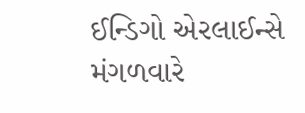ઈન્ડિગો એરલાઈન્સે મંગળવારે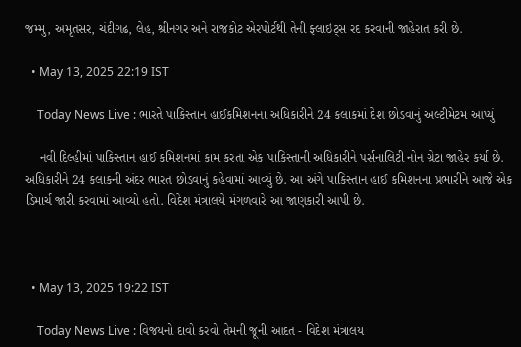જમ્મુ, અમૃતસર, ચંદીગઢ, લેહ, શ્રીનગર અને રાજકોટ એરપોર્ટથી તેની ફ્લાઇટ્સ રદ કરવાની જાહેરાત કરી છે.

  • May 13, 2025 22:19 IST

    Today News Live : ભારતે પાકિસ્તાન હાઈકમિશનના અધિકારીને 24 કલાકમાં દેશ છોડવાનું અલ્ટીમેટમ આપ્યું

    નવી દિલ્હીમાં પાકિસ્તાન હાઈ કમિશનમાં કામ કરતા એક પાકિસ્તાની અધિકારીને પર્સનાલિટી નોન ગ્રેટા જાહેર કર્યા છે. અધિકારીને 24 કલાકની અંદર ભારત છોડવાનું કહેવામાં આવ્યું છે. આ અંગે પાકિસ્તાન હાઈ કમિશનના પ્રભારીને આજે એક ડિમાર્ચ જારી કરવામાં આવ્યો હતો. વિદેશ મંત્રાલયે મંગળવારે આ જાણકારી આપી છે.



  • May 13, 2025 19:22 IST

    Today News Live : વિજયનો દાવો કરવો તેમની જૂની આદત - વિદેશ મંત્રાલય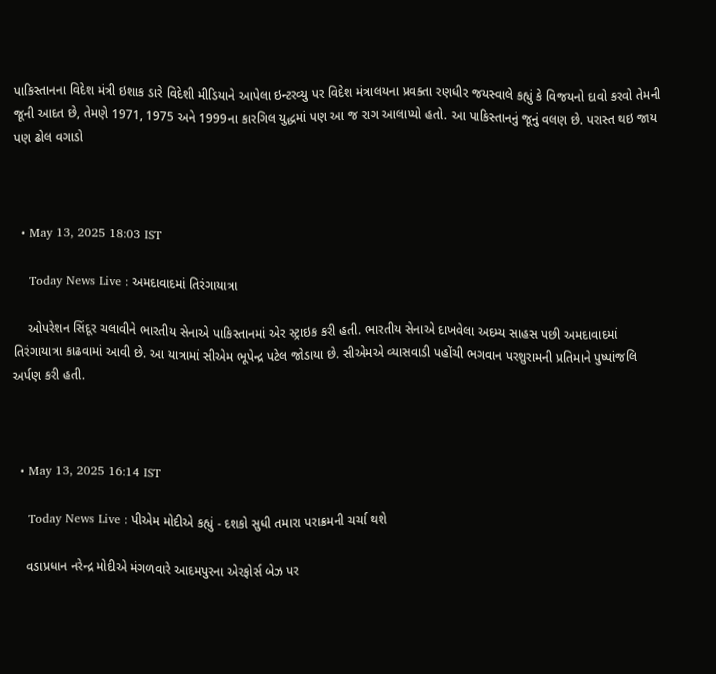પાકિસ્તાનના વિદેશ મંત્રી ઇશાક ડારે વિદેશી મીડિયાને આપેલા ઇન્ટરવ્યુ પર વિદેશ મંત્રાલયના પ્રવક્તા રણધીર જયસ્વાલે કહ્યું કે વિજયનો દાવો કરવો તેમની જૂની આદત છે, તેમણે 1971, 1975 અને 1999ના કારગિલ યુદ્ધમાં પણ આ જ રાગ આલાપ્યો હતો. આ પાકિસ્તાનનું જૂનું વલણ છે. પરાસ્ત થઇ જાય પણ ઢોલ વગાડો



  • May 13, 2025 18:03 IST

    Today News Live : અમદાવાદમાં તિરંગાયાત્રા

    ઓપરેશન સિંદૂર ચલાવીને ભારતીય સેનાએ પાકિસ્તાનમાં એર સ્ટ્રાઇક કરી હતી. ભારતીય સેનાએ દાખવેલા અદમ્ય સાહસ પછી અમદાવાદમાં તિરંગાયાત્રા કાઢવામાં આવી છે. આ યાત્રામાં સીએમ ભૂપેન્દ્ર પટેલ જોડાયા છે. સીએમએ વ્યાસવાડી પહોંચી ભગવાન પરશુરામની પ્રતિમાને પુષ્પાંજલિ અર્પણ કરી હતી.



  • May 13, 2025 16:14 IST

    Today News Live : પીએમ મોદીએ કહ્યું - દશકો સુધી તમારા પરાક્રમની ચર્ચા થશે

    વડાપ્રધાન નરેન્દ્ર મોદીએ મંગળવારે આદમપુરના એરફોર્સ બેઝ પર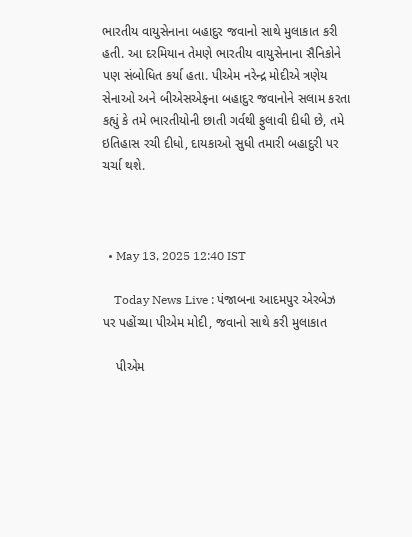ભારતીય વાયુસેનાના બહાદુર જવાનો સાથે મુલાકાત કરી હતી. આ દરમિયાન તેમણે ભારતીય વાયુસેનાના સૈનિકોને પણ સંબોધિત કર્યા હતા. પીએમ નરેન્દ્ર મોદીએ ત્રણેય સેનાઓ અને બીએસએફના બહાદુર જવાનોને સલામ કરતા કહ્યું કે તમે ભારતીયોની છાતી ગર્વથી ફુલાવી દીધી છે, તમે ઇતિહાસ રચી દીધો, દાયકાઓ સુધી તમારી બહાદુરી પર ચર્ચા થશે.



  • May 13, 2025 12:40 IST

    Today News Live : પંજાબના આદમપુર એરબેઝ પર પહોંચ્યા પીએમ મોદી, જવાનો સાથે કરી મુલાકાત

    પીએમ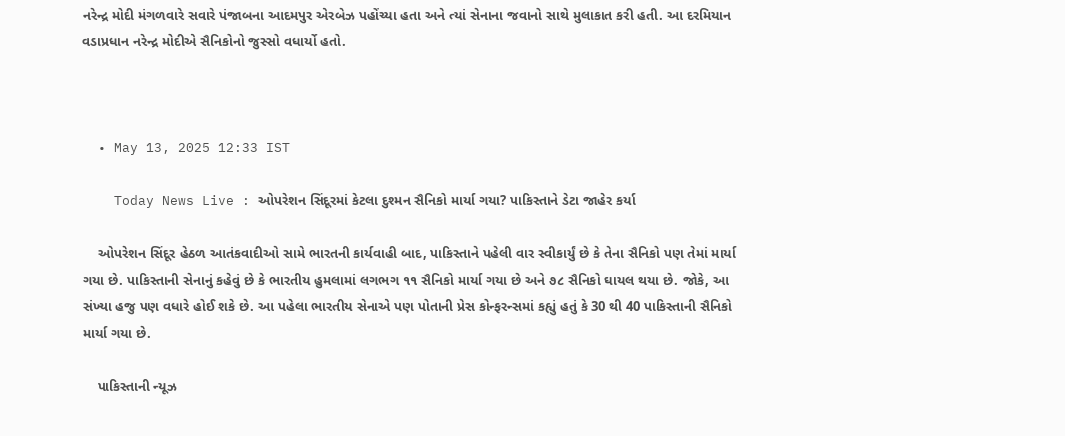નરેન્દ્ર મોદી મંગળવારે સવારે પંજાબના આદમપુર એરબેઝ પહોંચ્યા હતા અને ત્યાં સેનાના જવાનો સાથે મુલાકાત કરી હતી. આ દરમિયાન વડાપ્રધાન નરેન્દ્ર મોદીએ સૈનિકોનો જુસ્સો વધાર્યો હતો.



  • May 13, 2025 12:33 IST

    Today News Live : ઓપરેશન સિંદૂરમાં કેટલા દુશ્મન સૈનિકો માર્યા ગયા? પાકિસ્તાને ડેટા જાહેર કર્યા

    ઓપરેશન સિંદૂર હેઠળ આતંકવાદીઓ સામે ભારતની કાર્યવાહી બાદ, પાકિસ્તાને પહેલી વાર સ્વીકાર્યું છે કે તેના સૈનિકો પણ તેમાં માર્યા ગયા છે. પાકિસ્તાની સેનાનું કહેવું છે કે ભારતીય હુમલામાં લગભગ ૧૧ સૈનિકો માર્યા ગયા છે અને ૭૮ સૈનિકો ઘાયલ થયા છે. જોકે, આ સંખ્યા હજુ પણ વધારે હોઈ શકે છે. આ પહેલા ભારતીય સેનાએ પણ પોતાની પ્રેસ કોન્ફરન્સમાં કહ્યું હતું કે 30 થી 40 પાકિસ્તાની સૈનિકો માર્યા ગયા છે.

    પાકિસ્તાની ન્યૂઝ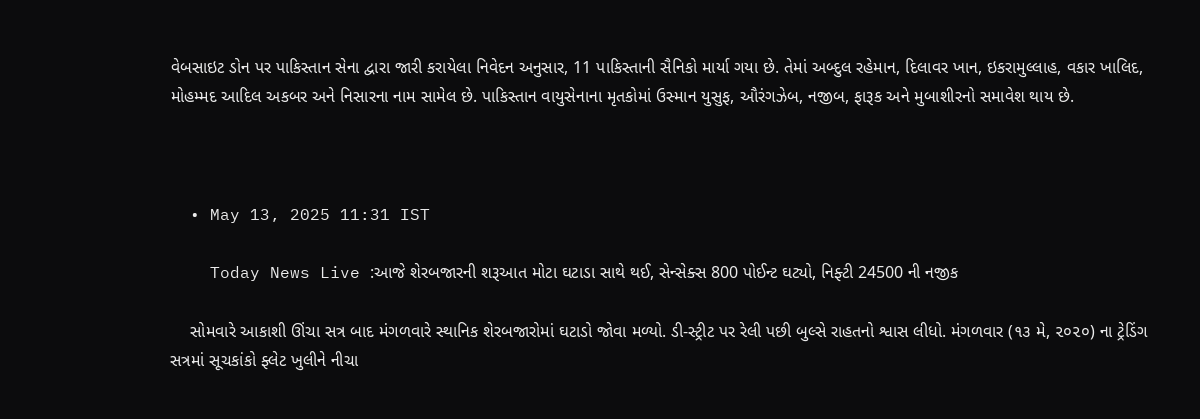વેબસાઇટ ડોન પર પાકિસ્તાન સેના દ્વારા જારી કરાયેલા નિવેદન અનુસાર, 11 પાકિસ્તાની સૈનિકો માર્યા ગયા છે. તેમાં અબ્દુલ રહેમાન, દિલાવર ખાન, ઇકરામુલ્લાહ, વકાર ખાલિદ, મોહમ્મદ આદિલ અકબર અને નિસારના નામ સામેલ છે. પાકિસ્તાન વાયુસેનાના મૃતકોમાં ઉસ્માન યુસુફ, ઔરંગઝેબ, નજીબ, ફારૂક અને મુબાશીરનો સમાવેશ થાય છે.



  • May 13, 2025 11:31 IST

    Today News Live :આજે શેરબજારની શરૂઆત મોટા ઘટાડા સાથે થઈ, સેન્સેક્સ 800 પોઈન્ટ ઘટ્યો, નિફ્ટી 24500 ની નજીક

    સોમવારે આકાશી ઊંચા સત્ર બાદ મંગળવારે સ્થાનિક શેરબજારોમાં ઘટાડો જોવા મળ્યો. ડી-સ્ટ્રીટ પર રેલી પછી બુલ્સે રાહતનો શ્વાસ લીધો. મંગળવાર (૧૩ મે, ૨૦૨૦) ના ટ્રેડિંગ સત્રમાં સૂચકાંકો ફ્લેટ ખુલીને નીચા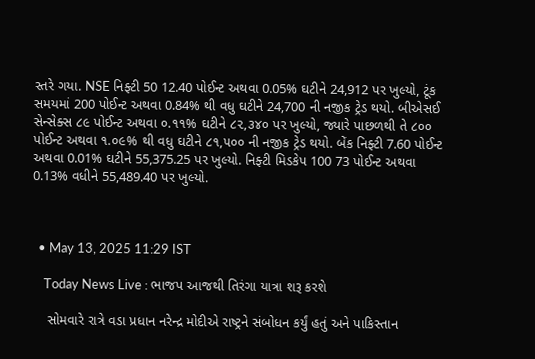સ્તરે ગયા. NSE નિફ્ટી 50 12.40 પોઈન્ટ અથવા 0.05% ઘટીને 24,912 પર ખુલ્યો, ટૂંક સમયમાં 200 પોઈન્ટ અથવા 0.84% થી વધુ ઘટીને 24,700 ની નજીક ટ્રેડ થયો. બીએસઈ સેન્સેક્સ ૮૯ પોઈન્ટ અથવા ૦.૧૧% ઘટીને ૮૨,૩૪૦ પર ખુલ્યો, જ્યારે પાછળથી તે ૮૦૦ પોઈન્ટ અથવા ૧.૦૯% થી વધુ ઘટીને ૮૧,૫૦૦ ની નજીક ટ્રેડ થયો. બેંક નિફ્ટી 7.60 પોઈન્ટ અથવા 0.01% ઘટીને 55,375.25 પર ખુલ્યો. નિફ્ટી મિડકેપ 100 73 પોઈન્ટ અથવા 0.13% વધીને 55,489.40 પર ખુલ્યો.



  • May 13, 2025 11:29 IST

    Today News Live : ભાજપ આજથી તિરંગા યાત્રા શરૂ કરશે

    સોમવારે રાત્રે વડા પ્રધાન નરેન્દ્ર મોદીએ રાષ્ટ્રને સંબોધન કર્યું હતું અને પાકિસ્તાન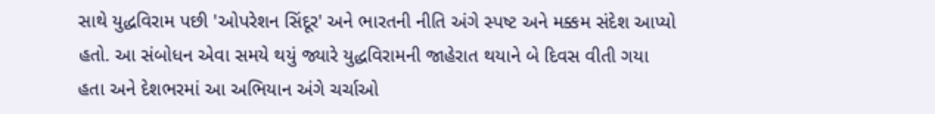સાથે યુદ્ધવિરામ પછી 'ઓપરેશન સિંદૂર' અને ભારતની નીતિ અંગે સ્પષ્ટ અને મક્કમ સંદેશ આપ્યો હતો. આ સંબોધન એવા સમયે થયું જ્યારે યુદ્ધવિરામની જાહેરાત થયાને બે દિવસ વીતી ગયા હતા અને દેશભરમાં આ અભિયાન અંગે ચર્ચાઓ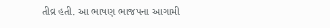તીવ્ર હતી. આ ભાષણ ભાજપના આગામી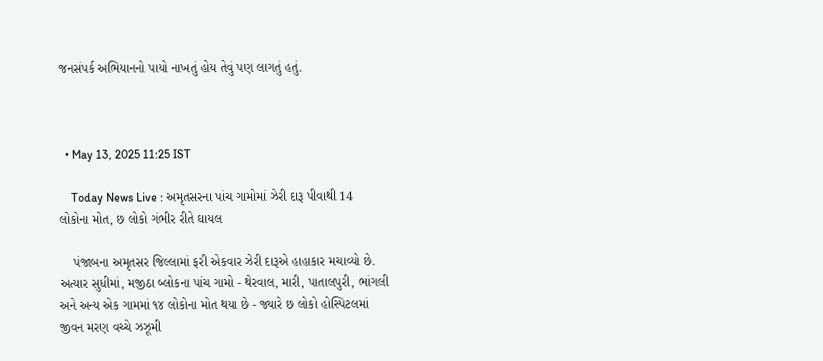જનસંપર્ક અભિયાનનો પાયો નાખતું હોય તેવું પણ લાગતું હતું.



  • May 13, 2025 11:25 IST

    Today News Live : અમૃતસરના પાંચ ગામોમાં ઝેરી દારૂ પીવાથી 14 લોકોના મોત, છ લોકો ગંભીર રીતે ઘાયલ

    પંજાબના અમૃતસર જિલ્લામાં ફરી એકવાર ઝેરી દારૂએ હાહાકાર મચાવ્યો છે. અત્યાર સુધીમાં, મજીઠા બ્લોકના પાંચ ગામો - થેરવાલ, મારી, પાતાલપુરી, ભાંગલી અને અન્ય એક ગામમાં ૧૪ લોકોના મોત થયા છે - જ્યારે છ લોકો હોસ્પિટલમાં જીવન મરણ વચ્ચે ઝઝૂમી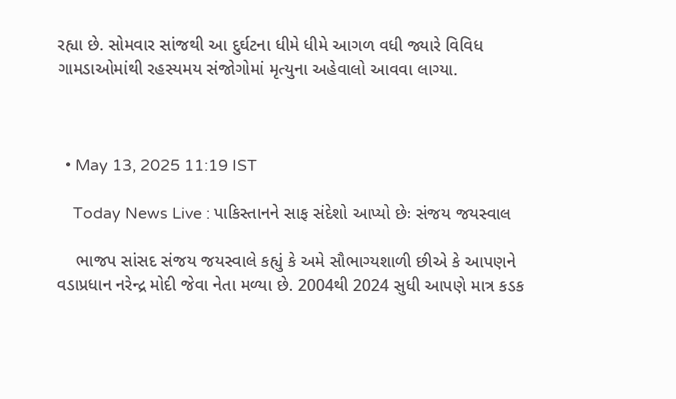રહ્યા છે. સોમવાર સાંજથી આ દુર્ઘટના ધીમે ધીમે આગળ વધી જ્યારે વિવિધ ગામડાઓમાંથી રહસ્યમય સંજોગોમાં મૃત્યુના અહેવાલો આવવા લાગ્યા.



  • May 13, 2025 11:19 IST

    Today News Live : પાકિસ્તાનને સાફ સંદેશો આપ્યો છેઃ સંજય જયસ્વાલ

    ભાજપ સાંસદ સંજય જયસ્વાલે કહ્યું કે અમે સૌભાગ્યશાળી છીએ કે આપણને વડાપ્રધાન નરેન્દ્ર મોદી જેવા નેતા મળ્યા છે. 2004થી 2024 સુધી આપણે માત્ર કડક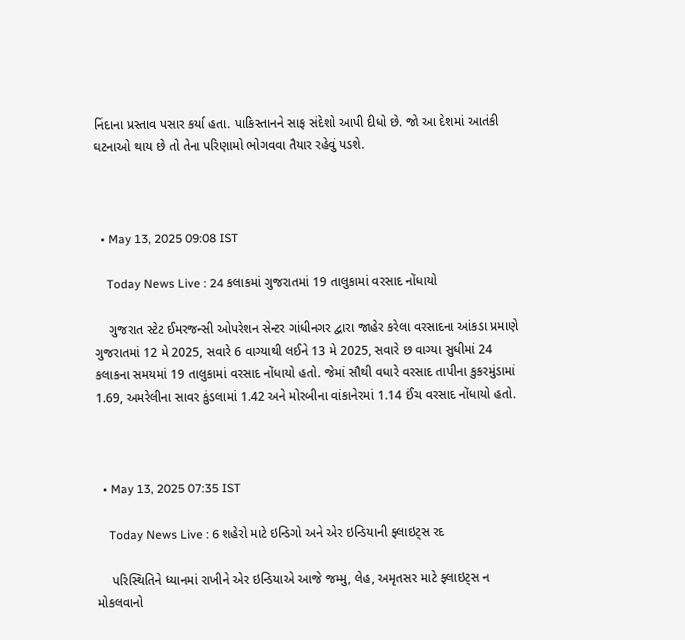નિંદાના પ્રસ્તાવ પસાર કર્યા હતા. પાકિસ્તાનને સાફ સંદેશો આપી દીધો છે. જો આ દેશમાં આતંકી ઘટનાઓ થાય છે તો તેના પરિણામો ભોગવવા તૈયાર રહેવું પડશે.



  • May 13, 2025 09:08 IST

    Today News Live : 24 કલાકમાં ગુજરાતમાં 19 તાલુકામાં વરસાદ નોંધાયો

    ગુજરાત સ્ટેટ ઈમરજન્સી ઓપરેશન સેન્ટર ગાંધીનગર દ્વારા જાહેર કરેલા વરસાદના આંકડા પ્રમાણે ગુજરાતમાં 12 મે 2025, સવારે 6 વાગ્યાથી લઈને 13 મે 2025, સવારે છ વાગ્યા સુધીમાં 24 કલાકના સમયમાં 19 તાલુકામાં વરસાદ નોંધાયો હતો. જેમાં સૌથી વધારે વરસાદ તાપીના કુકરમુંડામાં 1.69, અમરેલીના સાવર કુંડલામાં 1.42 અને મોરબીના વાંકાનેરમાં 1.14 ઈંચ વરસાદ નોંધાયો હતો.



  • May 13, 2025 07:35 IST

    Today News Live : 6 શહેરો માટે ઇન્ડિગો અને એર ઇન્ડિયાની ફ્લાઇટ્સ રદ

    પરિસ્થિતિને ધ્યાનમાં રાખીને એર ઇન્ડિયાએ આજે જમ્મુ, લેહ, અમૃતસર માટે ફ્લાઇટ્સ ન મોકલવાનો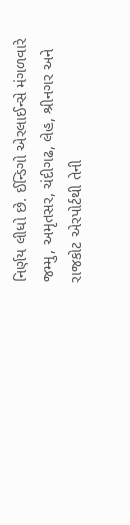નિર્ણય લીધો છે. ઈન્ડિગો એરલાઈન્સે મંગળવારે જમ્મુ, અમૃતસર, ચંદીગઢ, લેહ, શ્રીનગર અને રાજકોટ એરપોર્ટથી તેની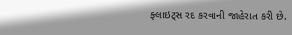ફ્લાઇટ્સ રદ કરવાની જાહેરાત કરી છે.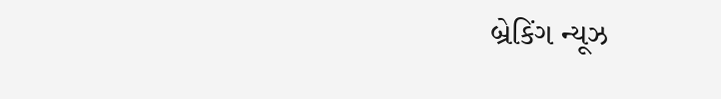બ્રેકિંગ ન્યૂઝ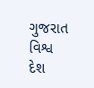ગુજરાત વિશ્વ દેશ